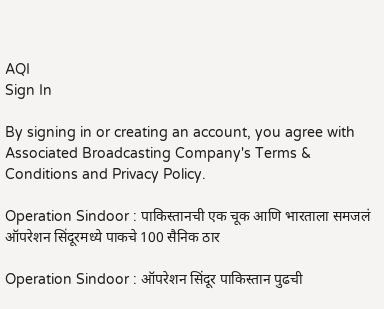AQI
Sign In

By signing in or creating an account, you agree with Associated Broadcasting Company's Terms & Conditions and Privacy Policy.

Operation Sindoor : पाकिस्तानची एक चूक आणि भारताला समजलं ऑपरेशन सिंदूरमध्ये पाकचे 100 सैनिक ठार

Operation Sindoor : ऑपरेशन सिंदूर पाकिस्तान पुढची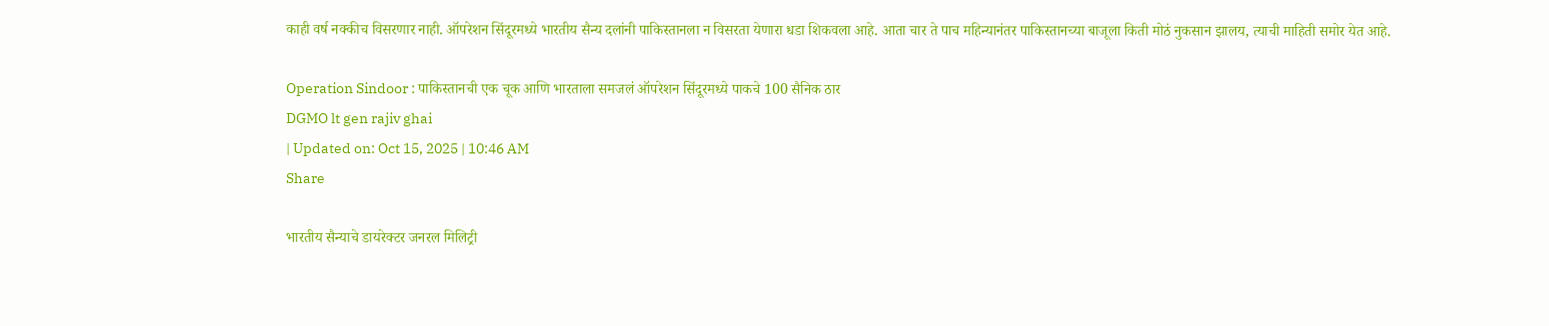काही वर्ष नक्कीच विसरणार नाही. ऑपरेशन सिंदूरमध्ये भारतीय सैन्य दलांनी पाकिस्तानला न विसरता येणारा धडा शिकवला आहे. आता चार ते पाच महिन्यानंतर पाकिस्तानच्या बाजूला किती मोठं नुकसान झालय, त्याची माहिती समोर येत आहे.

Operation Sindoor : पाकिस्तानची एक चूक आणि भारताला समजलं ऑपरेशन सिंदूरमध्ये पाकचे 100 सैनिक ठार
DGMO lt gen rajiv ghai
| Updated on: Oct 15, 2025 | 10:46 AM
Share

भारतीय सैन्याचे डायरेक्टर जनरल मिलिट्री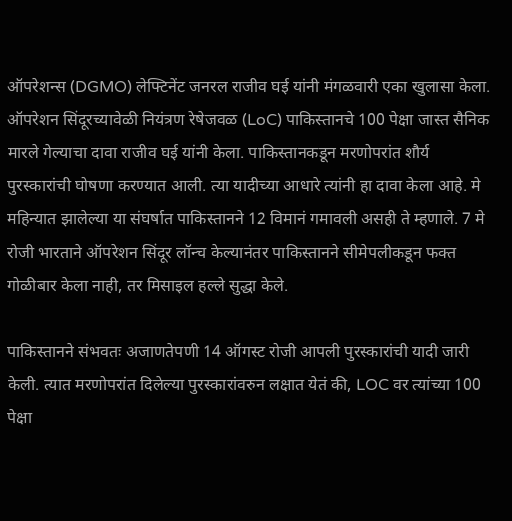ऑपरेशन्स (DGMO) लेफ्टिनेंट जनरल राजीव घई यांनी मंगळवारी एका खुलासा केला. ऑपरेशन सिंदूरच्यावेळी नियंत्रण रेषेजवळ (LoC) पाकिस्तानचे 100 पेक्षा जास्त सैनिक मारले गेल्याचा दावा राजीव घई यांनी केला. पाकिस्तानकडून मरणोपरांत शौर्य पुरस्कारांची घोषणा करण्यात आली. त्या यादीच्या आधारे त्यांनी हा दावा केला आहे. मे महिन्यात झालेल्या या संघर्षात पाकिस्तानने 12 विमानं गमावली असही ते म्हणाले. 7 मे रोजी भारताने ऑपरेशन सिंदूर लॉन्च केल्यानंतर पाकिस्तानने सीमेपलीकडून फक्त गोळीबार केला नाही, तर मिसाइल हल्ले सुद्धा केले.

पाकिस्तानने संभवतः अजाणतेपणी 14 ऑगस्ट रोजी आपली पुरस्कारांची यादी जारी केली. त्यात मरणोपरांत दिलेल्या पुरस्कारांवरुन लक्षात येतं की, LOC वर त्यांच्या 100 पेक्षा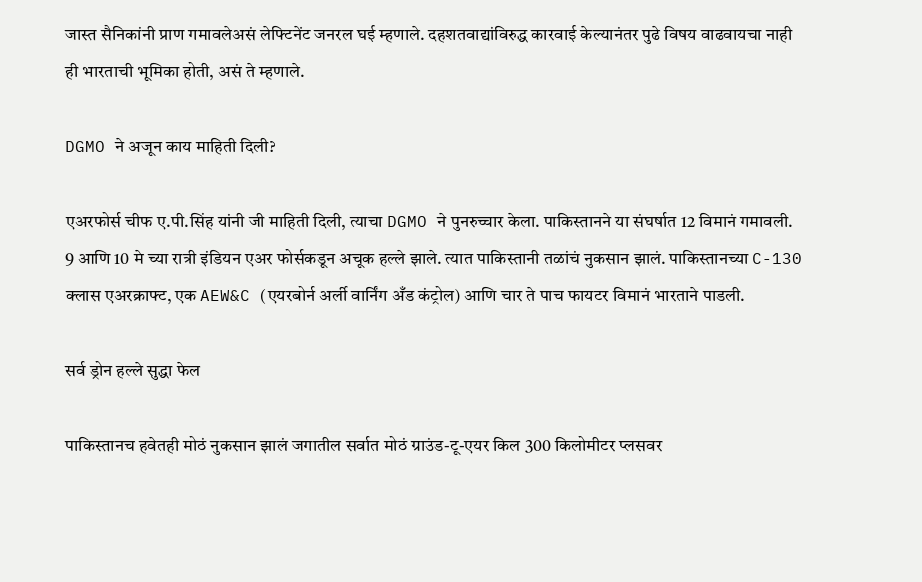जास्त सैनिकांनी प्राण गमावलेअसं लेफ्टिनेंट जनरल घई म्हणाले. दहशतवाद्यांविरुद्ध कारवाई केल्यानंतर पुढे विषय वाढवायचा नाही ही भारताची भूमिका होती, असं ते म्हणाले.

DGMO ने अजून काय माहिती दिली?

एअरफोर्स चीफ ए.पी.सिंह यांनी जी माहिती दिली, त्याचा DGMO ने पुनरुच्चार केला. पाकिस्तानने या संघर्षात 12 विमानं गमावली. 9 आणि 10 मे च्या रात्री इंडियन एअर फोर्सकडून अचूक हल्ले झाले. त्यात पाकिस्तानी तळांचं नुकसान झालं. पाकिस्तानच्या C-130 क्लास एअरक्राफ्ट, एक AEW&C (एयरबोर्न अर्ली वार्निंग अँड कंट्रोल) आणि चार ते पाच फायटर विमानं भारताने पाडली.

सर्व ड्रोन हल्ले सुद्धा फेल

पाकिस्तानच हवेतही मोठं नुकसान झालं जगातील सर्वात मोठं ग्राउंड-टू-एयर किल 300 किलोमीटर प्लसवर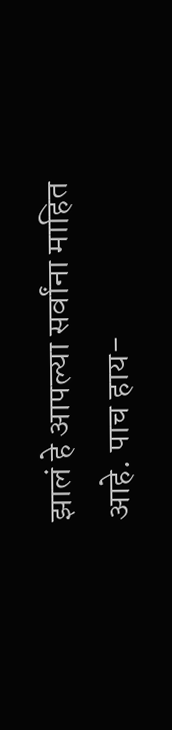झालं हे आपल्या सर्वांना माहित आहे. पाच हाय-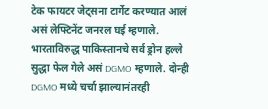टेक फायटर जेट्सना टार्गेट करण्यात आलं असं लेफ्टिनेंट जनरल घई म्हणाले. भारताविरुद्ध पाकिस्तानचे सर्व ड्रोन हल्ले सुद्धा फेल गेले असं DGMO म्हणाले. दोन्ही DGMO मध्ये चर्चा झाल्यानंतरही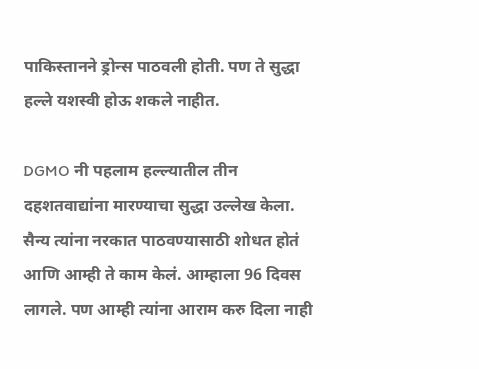पाकिस्तानने ड्रोन्स पाठवली होती. पण ते सुद्धा हल्ले यशस्वी होऊ शकले नाहीत.

DGMO नी पहलाम हल्ल्यातील तीन दहशतवाद्यांना मारण्याचा सुद्धा उल्लेख केला. सैन्य त्यांना नरकात पाठवण्यासाठी शोधत होतं आणि आम्ही ते काम केलं. आम्हाला 96 दिवस लागले. पण आम्ही त्यांना आराम करु दिला नाही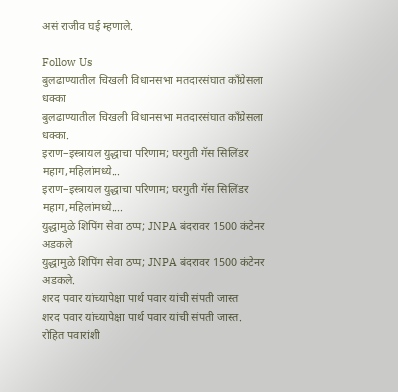असं राजीव घई म्हणाले.

Follow Us
बुलढाण्यातील चिखली विधानसभा मतदारसंघात काँग्रेसला धक्का
बुलढाण्यातील चिखली विधानसभा मतदारसंघात काँग्रेसला धक्का.
इराण–इस्त्रायल युद्धाचा परिणाम; घरगुती गॅस सिलिंडर महाग,महिलांमध्ये...
इराण–इस्त्रायल युद्धाचा परिणाम; घरगुती गॅस सिलिंडर महाग,महिलांमध्ये....
युद्धामुळे शिपिंग सेवा ठप्प; JNPA बंदरावर 1500 कंटेनर अडकले
युद्धामुळे शिपिंग सेवा ठप्प; JNPA बंदरावर 1500 कंटेनर अडकले.
शरद पवार यांच्यापेक्षा पार्थ पवार यांची संपती जास्त
शरद पवार यांच्यापेक्षा पार्थ पवार यांची संपती जास्त.
रोहित पवारांशी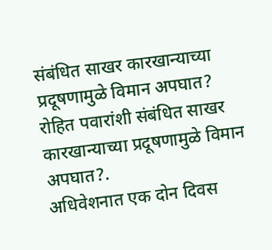संबंधित साखर कारखान्याच्या प्रदूषणामुळे विमान अपघात?
रोहित पवारांशी संबंधित साखर कारखान्याच्या प्रदूषणामुळे विमान अपघात?.
अधिवेशनात एक दोन दिवस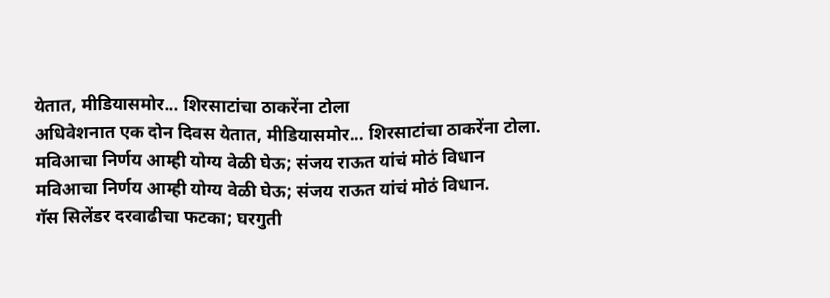येतात, मीडियासमोर... शिरसाटांचा ठाकरेंना टोला
अधिवेशनात एक दोन दिवस येतात, मीडियासमोर... शिरसाटांचा ठाकरेंना टोला.
मविआचा निर्णय आम्ही योग्य वेळी घेऊ; संजय राऊत यांचं मोठं विधान
मविआचा निर्णय आम्ही योग्य वेळी घेऊ; संजय राऊत यांचं मोठं विधान.
गॅस सिलेंडर दरवाढीचा फटका; घरगुती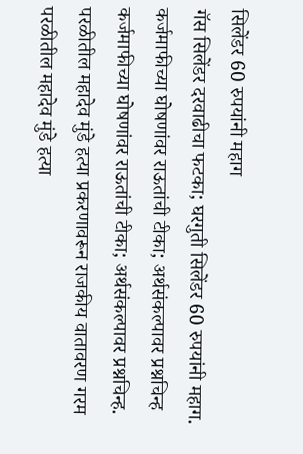सिलेंडर 60 रुपयांनी महाग
गॅस सिलेंडर दरवाढीचा फटका; घरगुती सिलेंडर 60 रुपयांनी महाग.
कर्जमाफीच्या घोषणांवर राऊतांची टीका; अर्थसंकल्पावर प्रश्नचिन्ह
कर्जमाफीच्या घोषणांवर राऊतांची टीका; अर्थसंकल्पावर प्रश्नचिन्ह.
परळीतील महादेव मुंडे हत्या प्रकरणावरून राजकीय वातावरण गरम
परळीतील महादेव मुंडे हत्या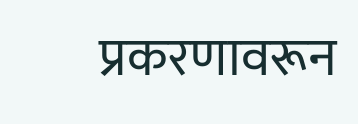प्रकरणावरून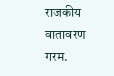राजकीय वातावरण गरम.